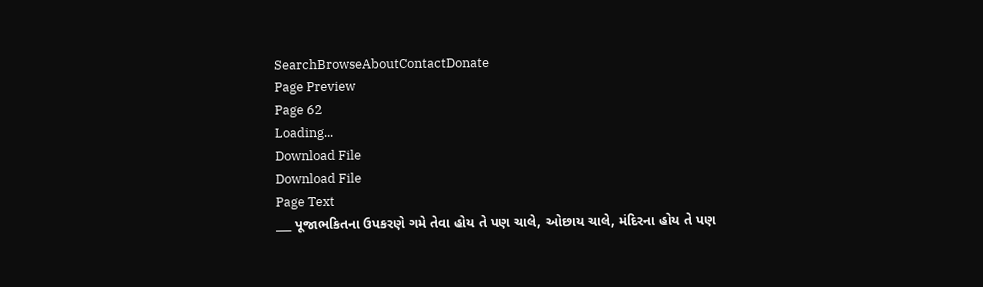SearchBrowseAboutContactDonate
Page Preview
Page 62
Loading...
Download File
Download File
Page Text
___ પૂજાભકિતના ઉપકરણે ગમે તેવા હોય તે પણ ચાલે, ઓછાય ચાલે, મંદિરના હોય તે પણ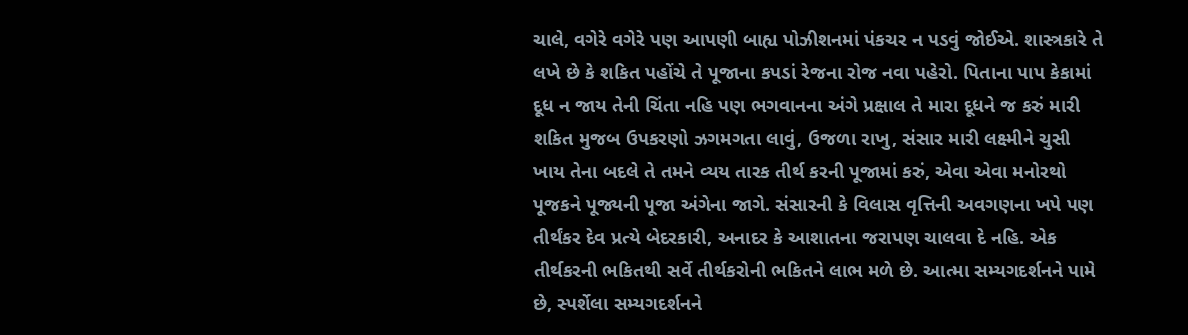ચાલે, વગેરે વગેરે પણ આપણી બાહ્ય પોઝીશનમાં પંકચર ન પડવું જોઈએ. શાસ્ત્રકારે તે લખે છે કે શકિત પહોંચે તે પૂજાના કપડાં રેજના રોજ નવા પહેરો. પિતાના પાપ કેકામાં દૂધ ન જાય તેની ચિંતા નહિ પણ ભગવાનના અંગે પ્રક્ષાલ તે મારા દૂધને જ કરું મારી શકિત મુજબ ઉપકરણો ઝગમગતા લાવું, ઉજળા રાખુ, સંસાર મારી લક્ષ્મીને ચુસી ખાય તેના બદલે તે તમને વ્યય તારક તીર્થ કરની પૂજામાં કરું, એવા એવા મનોરથો પૂજકને પૂજ્યની પૂજા અંગેના જાગે. સંસારની કે વિલાસ વૃત્તિની અવગણના ખપે પણ તીર્થંકર દેવ પ્રત્યે બેદરકારી, અનાદર કે આશાતના જરાપણ ચાલવા દે નહિ. એક તીર્થકરની ભકિતથી સર્વે તીર્થકરોની ભકિતને લાભ મળે છે. આત્મા સમ્યગદર્શનને પામે છે, સ્પર્શેલા સમ્યગદર્શનને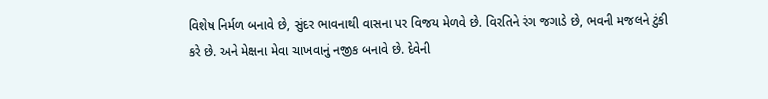વિશેષ નિર્મળ બનાવે છે, સુંદર ભાવનાથી વાસના પર વિજય મેળવે છે. વિરતિને રંગ જગાડે છે, ભવની મજલને ટુંકી કરે છે. અને મેક્ષના મેવા ચાખવાનું નજીક બનાવે છે. દેવેની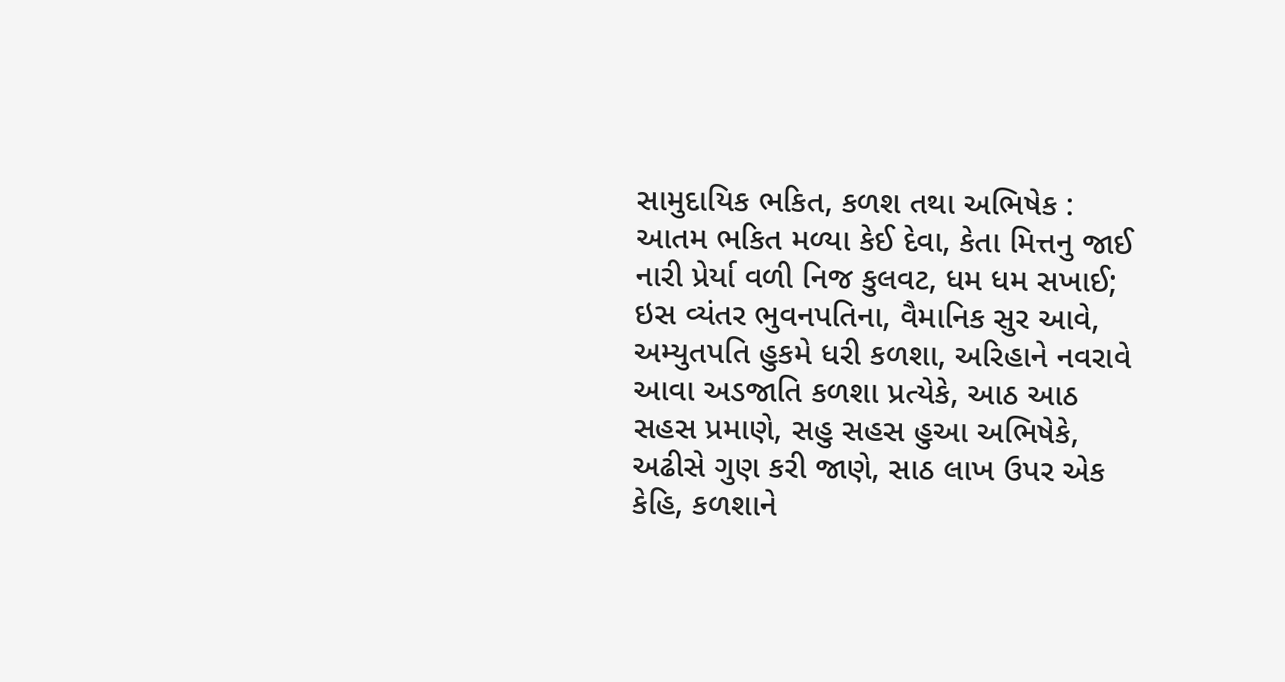સામુદાયિક ભકિત, કળશ તથા અભિષેક : આતમ ભકિત મળ્યા કેઈ દેવા, કેતા મિત્તનુ જાઈ નારી પ્રેર્યા વળી નિજ કુલવટ, ધમ ધમ સખાઈ; ઇસ વ્યંતર ભુવનપતિના, વૈમાનિક સુર આવે, અમ્યુતપતિ હુકમે ધરી કળશા, અરિહાને નવરાવે આવા અડજાતિ કળશા પ્રત્યેકે, આઠ આઠ સહસ પ્રમાણે, સહુ સહસ હુઆ અભિષેકે, અઢીસે ગુણ કરી જાણે, સાઠ લાખ ઉપર એક કેહિ, કળશાને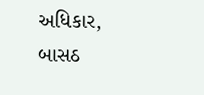અધિકાર, બાસઠ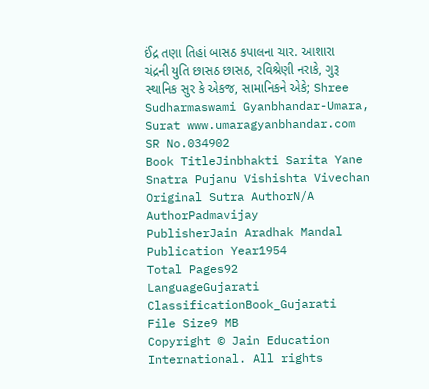ઈંદ્ર તણા તિહાં બાસઠ કપાલના ચાર. આશારા ચંદ્રની યુતિ છાસઠ છાસઠ, રવિશ્રેણી નરાકે, ગુરૂ સ્થાનિક સુર કે એકજ, સામાનિકને એકે; Shree Sudharmaswami Gyanbhandar-Umara, Surat www.umaragyanbhandar.com
SR No.034902
Book TitleJinbhakti Sarita Yane Snatra Pujanu Vishishta Vivechan
Original Sutra AuthorN/A
AuthorPadmavijay
PublisherJain Aradhak Mandal
Publication Year1954
Total Pages92
LanguageGujarati
ClassificationBook_Gujarati
File Size9 MB
Copyright © Jain Education International. All rights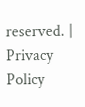reserved. | Privacy Policy